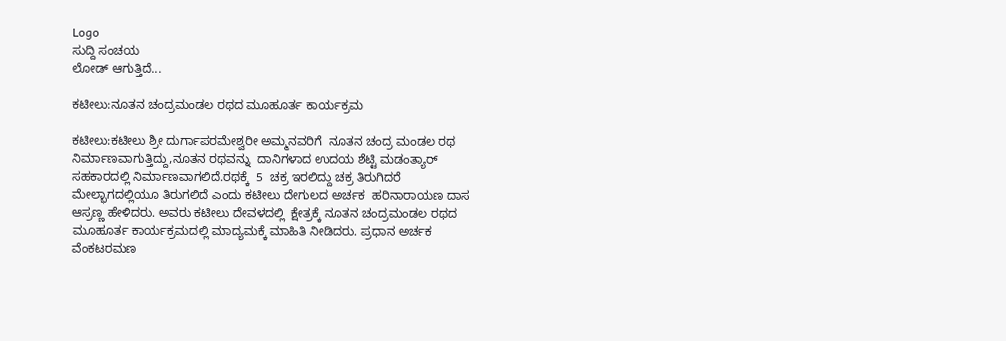Logo
ಸುದ್ದಿ ಸಂಚಯ
ಲೋಡ್ ಆಗುತ್ತಿದೆ...

ಕಟೀಲು:ನೂತನ ಚಂದ್ರಮಂಡಲ ರಥದ ಮೂಹೂರ್ತ ಕಾರ್ಯಕ್ರಮ

ಕಟೀಲು:ಕಟೀಲು ಶ್ರೀ ದುರ್ಗಾಪರಮೇಶ್ವರೀ ಅಮ್ಮನವರಿಗೆ  ನೂತನ ಚಂದ್ರ ಮಂಡಲ ರಥ ನಿರ್ಮಾಣವಾಗುತ್ತಿದ್ದು,ನೂತನ ರಥವನ್ನು  ದಾನಿಗಳಾದ ಉದಯ ಶೆಟ್ಟಿ ಮಡಂತ್ಯಾರ್ ಸಹಕಾರದಲ್ಲಿ ನಿರ್ಮಾಣವಾಗಲಿದೆ.ರಥಕ್ಕೆ  5  ಚಕ್ರ ಇರಲಿದ್ದು ಚಕ್ರ ತಿರುಗಿದರೆ ಮೇಲ್ಭಾಗದಲ್ಲಿಯೂ ತಿರುಗಲಿದೆ ಎಂದು ಕಟೀಲು ದೇಗುಲದ ಅರ್ಚಕ  ಹರಿನಾರಾಯಣ ದಾಸ  ಆಸ್ರಣ್ಣ ಹೇಳಿದರು. ಅವರು ಕಟೀಲು ದೇವಳದಲ್ಲಿ  ಕ್ಷೇತ್ರಕ್ಕೆ ನೂತನ ಚಂದ್ರಮಂಡಲ ರಥದ ಮೂಹೂರ್ತ ಕಾರ್ಯಕ್ರಮದಲ್ಲಿ ಮಾದ್ಯಮಕ್ಕೆ ಮಾಹಿತಿ ನೀಡಿದರು. ಪ್ರಧಾನ ಅರ್ಚಕ  ವೆಂಕಟರಮಣ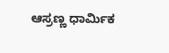ಆಸ್ರಣ್ಣ ಧಾರ್ಮಿಕ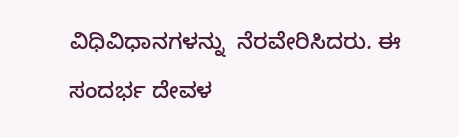ವಿಧಿವಿಧಾನಗಳನ್ನು  ನೆರವೇರಿಸಿದರು. ಈ ಸಂದರ್ಭ ದೇವಳ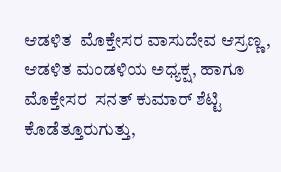ಆಡಳಿತ  ಮೊಕ್ತೇಸರ ವಾಸುದೇವ ಆಸ್ರಣ್ಣ, ಆಡಳಿತ ಮಂಡಳಿಯ ಅಧ್ಯಕ್ಷ, ಹಾಗೂ ಮೊಕ್ತೇಸರ  ಸನತ್ ಕುಮಾರ್ ಶೆಟ್ಟಿ ಕೊಡೆತ್ತೂರುಗುತ್ತು,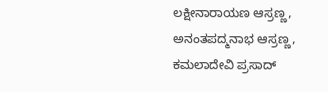ಲಕ್ಷೀನಾರಾಯಣ ಆಸ್ರಣ್ಣ, ಅನಂತಪದ್ಮನಾಭ ಆಸ್ರಣ್ಣ, ಕಮಲಾದೇವಿ ಪ್ರಸಾದ್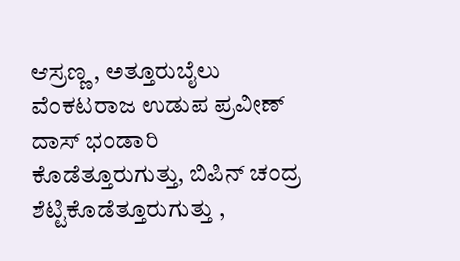ಆಸ್ರಣ್ಣ , ಅತ್ತೂರುಬೈಲು ವೆಂಕಟರಾಜ ಉಡುಪ ಪ್ರವೀಣ್ ದಾಸ್ ಭಂಡಾರಿ ಕೊಡೆತ್ತೂರುಗುತ್ತು, ಬಿಪಿನ್ ಚಂದ್ರ ಶೆಟ್ಟಿಕೊಡೆತ್ತೂರುಗುತ್ತು ,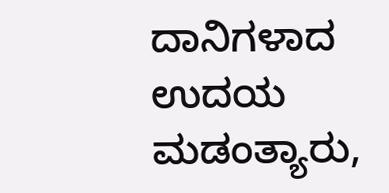ದಾನಿಗಳಾದ ಉದಯ ಮಡಂತ್ಯಾರು,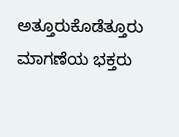ಅತ್ತೂರು‌ಕೊಡೆತ್ತೂರು  ಮಾಗಣೆಯ ಭಕ್ತರು‌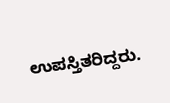ಉಪಸ್ತಿತರಿದ್ದರು.